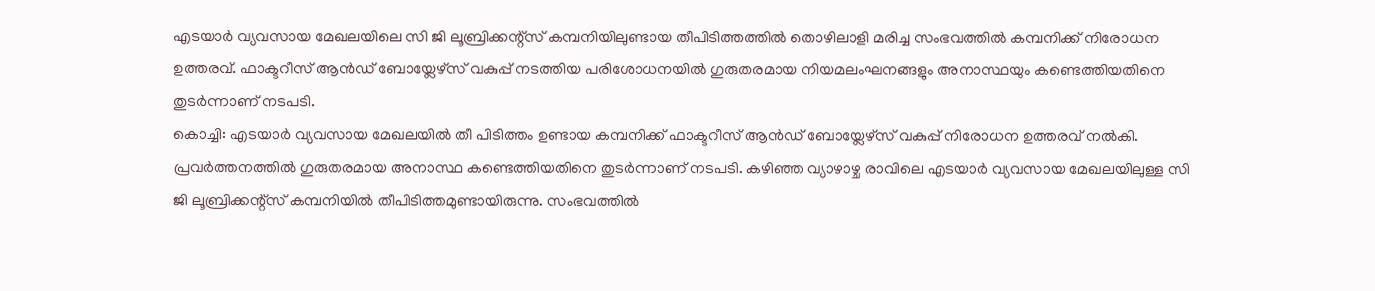എടയാർ വ്യവസായ മേഖലയിലെ സി ജി ലൂബ്രിക്കന്റ്സ് കമ്പനിയിലുണ്ടായ തീപിടിത്തത്തിൽ തൊഴിലാളി മരിച്ച സംഭവത്തിൽ കമ്പനിക്ക് നിരോധന ഉത്തരവ്. ഫാക്ടറീസ് ആൻഡ് ബോയ്ലേഴ്സ് വകുപ്പ് നടത്തിയ പരിശോധനയിൽ ഗുരുതരമായ നിയമലംഘനങ്ങളും അനാസ്ഥയും കണ്ടെത്തിയതിനെ തുടർന്നാണ് നടപടി.
കൊച്ചി: എടയാർ വ്യവസായ മേഖലയിൽ തീ പിടിത്തം ഉണ്ടായ കമ്പനിക്ക് ഫാക്ടറീസ് ആൻഡ് ബോയ്ലേഴ്സ് വകുപ്പ് നിരോധന ഉത്തരവ് നൽകി. പ്രവർത്തനത്തിൽ ഗുരുതരമായ അനാസ്ഥ കണ്ടെത്തിയതിനെ തുടർന്നാണ് നടപടി. കഴിഞ്ഞ വ്യാഴാഴ്ച രാവിലെ എടയാർ വ്യവസായ മേഖലയിലുള്ള സി ജി ലൂബ്രിക്കന്റ്സ് കമ്പനിയിൽ തീപിടിത്തമുണ്ടായിരുന്നു. സംഭവത്തിൽ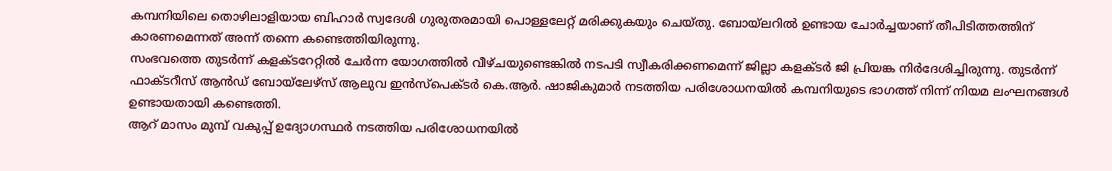കമ്പനിയിലെ തൊഴിലാളിയായ ബിഹാർ സ്വദേശി ഗുരുതരമായി പൊള്ളലേറ്റ് മരിക്കുകയും ചെയ്തു. ബോയ്ലറിൽ ഉണ്ടായ ചോർച്ചയാണ് തീപിടിത്തത്തിന് കാരണമെന്നത് അന്ന് തന്നെ കണ്ടെത്തിയിരുന്നു.
സംഭവത്തെ തുടർന്ന് കളക്ടറേറ്റിൽ ചേർന്ന യോഗത്തിൽ വീഴ്ചയുണ്ടെങ്കിൽ നടപടി സ്വീകരിക്കണമെന്ന് ജില്ലാ കളക്ടർ ജി പ്രിയങ്ക നിർദേശിച്ചിരുന്നു. തുടർന്ന് ഫാക്ടറീസ് ആൻഡ് ബോയ്ലേഴ്സ് ആലുവ ഇൻസ്പെക്ടർ കെ.ആർ. ഷാജികുമാർ നടത്തിയ പരിശോധനയിൽ കമ്പനിയുടെ ഭാഗത്ത് നിന്ന് നിയമ ലംഘനങ്ങൾ ഉണ്ടായതായി കണ്ടെത്തി.
ആറ് മാസം മുമ്പ് വകുപ്പ് ഉദ്യോഗസ്ഥർ നടത്തിയ പരിശോധനയിൽ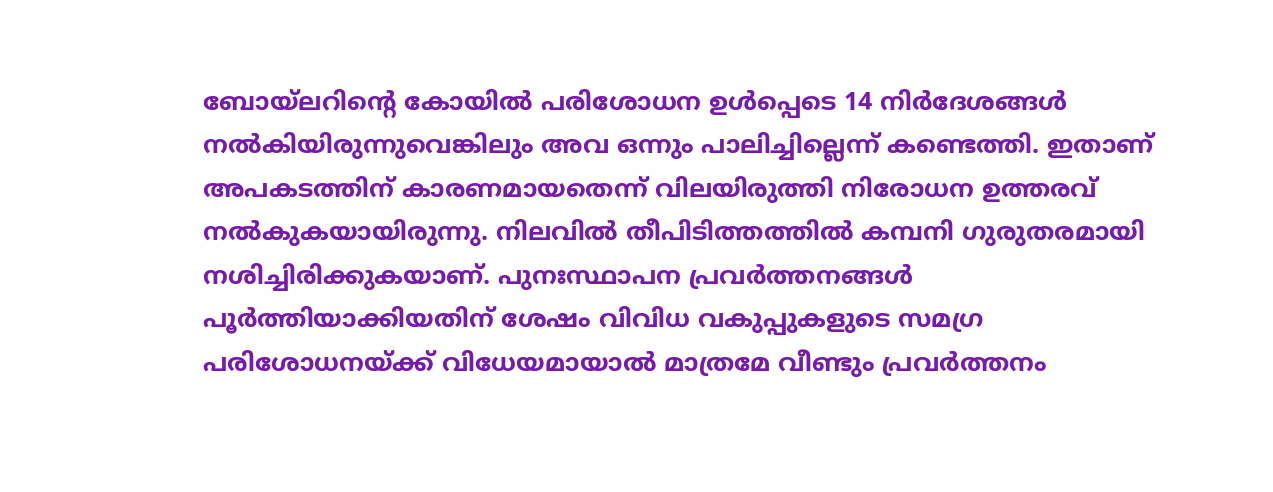ബോയ്ലറിന്റെ കോയിൽ പരിശോധന ഉൾപ്പെടെ 14 നിർദേശങ്ങൾ നൽകിയിരുന്നുവെങ്കിലും അവ ഒന്നും പാലിച്ചില്ലെന്ന് കണ്ടെത്തി. ഇതാണ് അപകടത്തിന് കാരണമായതെന്ന് വിലയിരുത്തി നിരോധന ഉത്തരവ് നൽകുകയായിരുന്നു. നിലവിൽ തീപിടിത്തത്തിൽ കമ്പനി ഗുരുതരമായി നശിച്ചിരിക്കുകയാണ്. പുനഃസ്ഥാപന പ്രവർത്തനങ്ങൾ പൂർത്തിയാക്കിയതിന് ശേഷം വിവിധ വകുപ്പുകളുടെ സമഗ്ര പരിശോധനയ്ക്ക് വിധേയമായാൽ മാത്രമേ വീണ്ടും പ്രവർത്തനം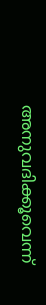അനുവദിക്കൂവെന്ന്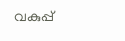വകുപ്പ്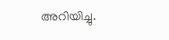അറിയിച്ചു.